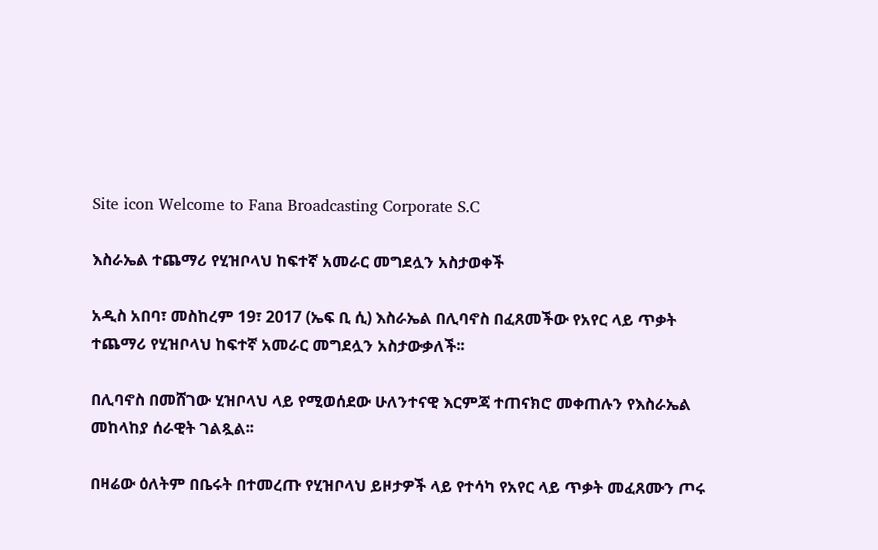Site icon Welcome to Fana Broadcasting Corporate S.C

እስራኤል ተጨማሪ የሂዝቦላህ ከፍተኛ አመራር መግደሏን አስታወቀች

አዲስ አበባ፣ መስከረም 19፣ 2017 (ኤፍ ቢ ሲ) እስራኤል በሊባኖስ በፈጸመችው የአየር ላይ ጥቃት ተጨማሪ የሂዝቦላህ ከፍተኛ አመራር መግደሏን አስታውቃለች፡፡

በሊባኖስ በመሸገው ሂዝቦላህ ላይ የሚወሰደው ሁለንተናዊ እርምጃ ተጠናክሮ መቀጠሉን የእስራኤል መከላከያ ሰራዊት ገልጿል፡፡

በዛሬው ዕለትም በቤሩት በተመረጡ የሂዝቦላህ ይዞታዎች ላይ የተሳካ የአየር ላይ ጥቃት መፈጸሙን ጦሩ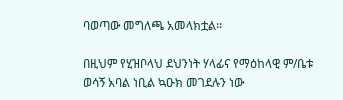ባወጣው መግለጫ አመላክቷል፡፡

በዚህም የሂዝቦላህ ደህንነት ሃላፊና የማዕከላዊ ም/ቤቱ ወሳኝ አባል ነቢል ኳዑክ መገደሉን ነው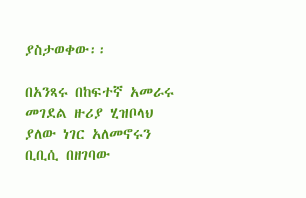ያስታወቀው፡፡

በአንጻሩ በከፍተኛ አመራሩ መገደል ዙሪያ ሂዝቦላህ ያለው ነገር አለመኖሩን ቢቢሲ በዘገባው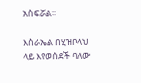አስፍሯል፡፡

እስራኤል በሂዝቦላህ ላይ እየወሰደች ባለው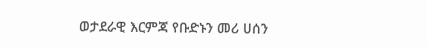ወታደራዊ እርምጃ የቡድኑን መሪ ሀሰን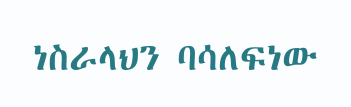ነስራላህን ባሳለፍነው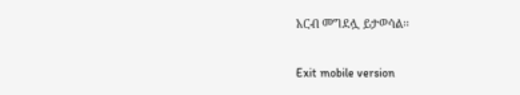አርብ መግደሏ ይታወሳል፡፡

Exit mobile version